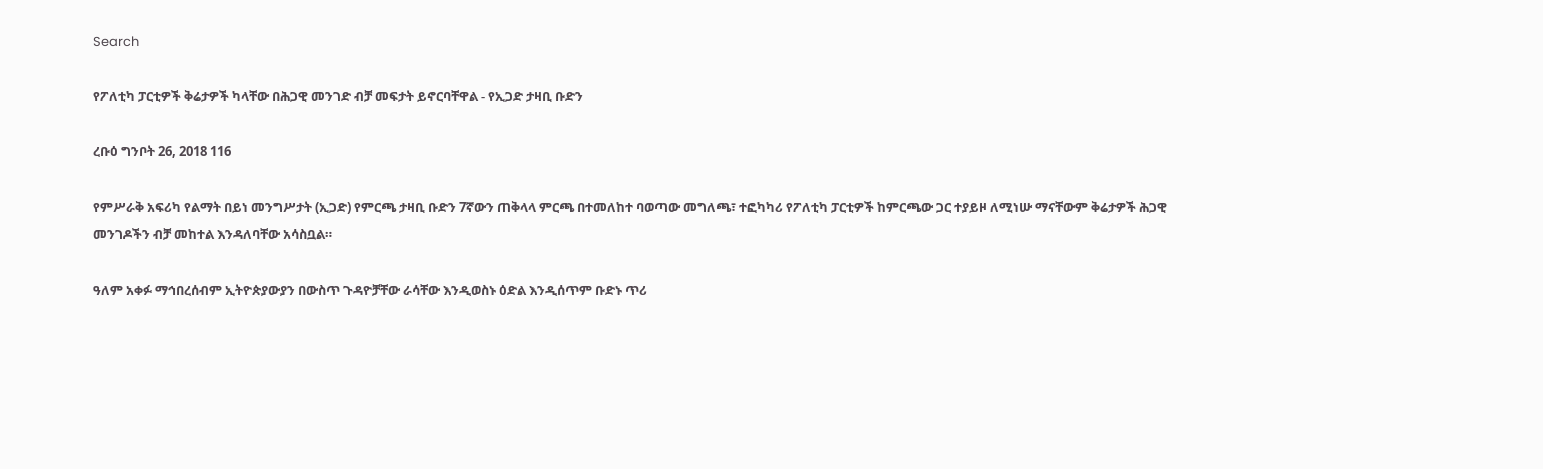Search

የፖለቲካ ፓርቲዎች ቅሬታዎች ካላቸው በሕጋዊ መንገድ ብቻ መፍታት ይኖርባቸዋል - የኢጋድ ታዛቢ ቡድን

ረቡዕ ግንቦት 26, 2018 116

የምሥራቅ አፍሪካ የልማት በይነ መንግሥታት (ኢጋድ) የምርጫ ታዛቢ ቡድን 7ኛውን ጠቅላላ ምርጫ በተመለከተ ባወጣው መግለጫ፣ ተፎካካሪ የፖለቲካ ፓርቲዎች ከምርጫው ጋር ተያይዞ ለሚነሡ ማናቸውም ቅሬታዎች ሕጋዊ መንገዶችን ብቻ መከተል እንዳለባቸው አሳስቧል።

ዓለም አቀፉ ማኅበረሰብም ኢትዮጵያውያን በውስጥ ጉዳዮቻቸው ራሳቸው እንዲወስኑ ዕድል እንዲሰጥም ቡድኑ ጥሪ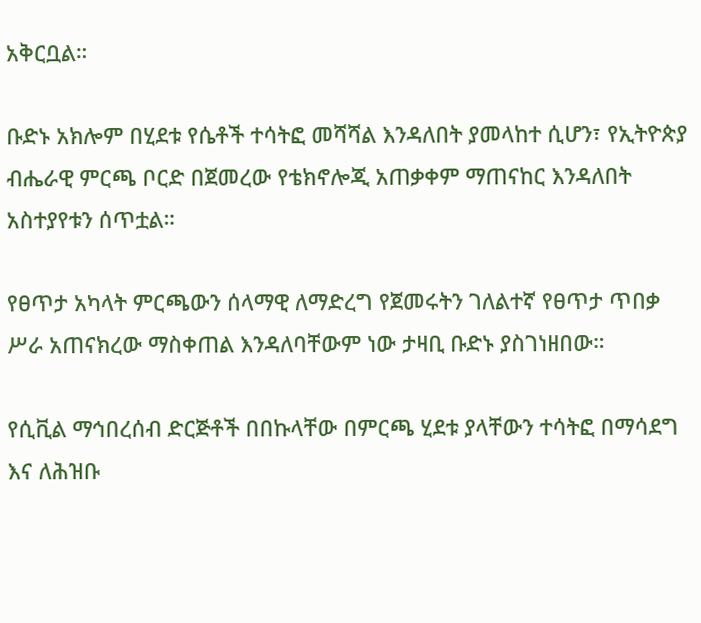አቅርቧል።

ቡድኑ አክሎም በሂደቱ የሴቶች ተሳትፎ መሻሻል እንዳለበት ያመላከተ ሲሆን፣ የኢትዮጵያ ብሔራዊ ምርጫ ቦርድ በጀመረው የቴክኖሎጂ አጠቃቀም ማጠናከር እንዳለበት አስተያየቱን ሰጥቷል።

የፀጥታ አካላት ምርጫውን ሰላማዊ ለማድረግ የጀመሩትን ገለልተኛ የፀጥታ ጥበቃ ሥራ አጠናክረው ማስቀጠል እንዳለባቸውም ነው ታዛቢ ቡድኑ ያስገነዘበው።

የሲቪል ማኅበረሰብ ድርጅቶች በበኩላቸው በምርጫ ሂደቱ ያላቸውን ተሳትፎ በማሳደግ እና ለሕዝቡ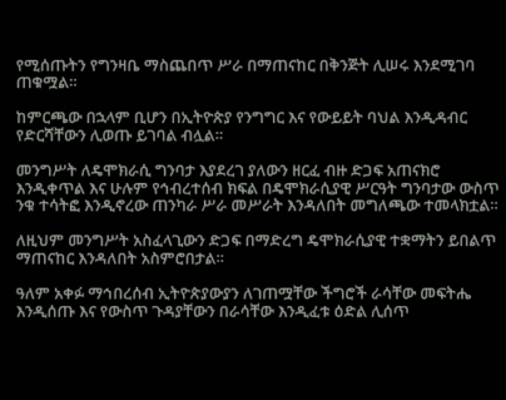የሚሰጡትን የግንዛቤ ማስጨበጥ ሥራ በማጠናከር በቅንጅት ሊሠሩ እንደሚገባ ጠቁሟል።

ከምርጫው በኋላም ቢሆን በኢትዮጵያ የንግግር እና የውይይት ባህል እንዲዳብር የድርሻቸውን ሊወጡ ይገባል ብሏል።

መንግሥት ለዴሞክራሲ ግንባታ እያደረገ ያለውን ዘርፈ ብዙ ድጋፍ አጠናክሮ እንዲቀጥል እና ሁሉም የኅብረተሰብ ክፍል በዴሞክራሲያዊ ሥርዓት ግንባታው ውስጥ ንቁ ተሳትፎ እንዲኖረው ጠንካራ ሥራ መሥራት እንዳለበት መግለጫው ተመላክቷል።

ለዚህም መንግሥት አስፈላጊውን ድጋፍ በማድረግ ዴሞክራሲያዊ ተቋማትን ይበልጥ ማጠናከር እንዳለበት አስምሮበታል።

ዓለም አቀፉ ማኅበረሰብ ኢትዮጵያውያን ለገጠሟቸው ችግሮች ራሳቸው መፍትሔ እንዲሰጡ እና የውስጥ ጉዳያቸውን በራሳቸው እንዲፈቱ ዕድል ሊሰጥ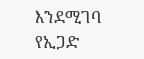እንደሚገባ የኢጋድ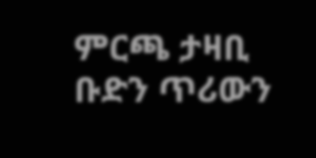ምርጫ ታዛቢ ቡድን ጥሪውን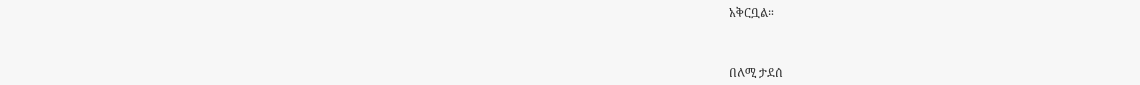አቅርቧል።



በለሚ ታደሰ